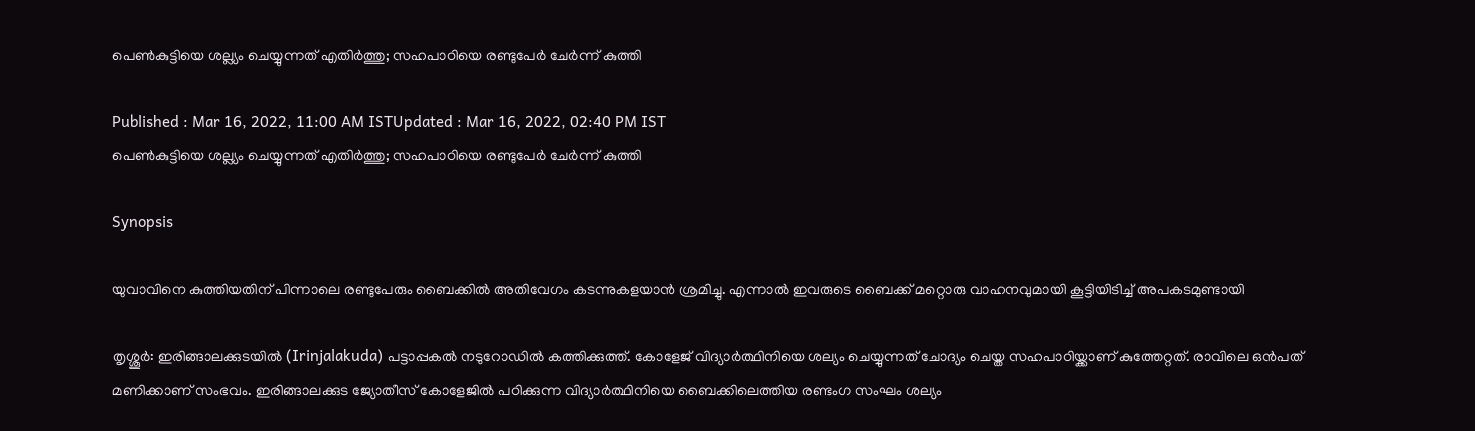പെണ്‍കുട്ടിയെ ശല്ല്യം ചെയ്യുന്നത് എതിര്‍ത്തു; സഹപാഠിയെ രണ്ടുപേര്‍ ചേര്‍ന്ന് കുത്തി

Published : Mar 16, 2022, 11:00 AM ISTUpdated : Mar 16, 2022, 02:40 PM IST
പെണ്‍കുട്ടിയെ ശല്ല്യം ചെയ്യുന്നത് എതിര്‍ത്തു; സഹപാഠിയെ രണ്ടുപേര്‍ ചേര്‍ന്ന് കുത്തി

Synopsis

യുവാവിനെ കുത്തിയതിന് പിന്നാലെ രണ്ടുപേരും ബൈക്കില്‍ അതിവേഗം കടന്നുകളയാന്‍ ശ്രമിച്ചു. എന്നാല്‍ ഇവരുടെ ബൈക്ക് മറ്റൊരു വാഹനവുമായി കൂട്ടിയിടിച്ച് അപകടമുണ്ടായി

തൃശ്ശൂര്‍: ഇരിങ്ങാലക്കുടയിൽ (Irinjalakuda) പട്ടാപ്പകൽ നടുറോഡിൽ കത്തിക്കുത്ത്. കോളേജ് വിദ്യാർത്ഥിനിയെ ശല്യം ചെയ്യുന്നത് ചോദ്യം ചെയ്ത സഹപാഠിയ്ക്കാണ് കുത്തേറ്റത്. രാവിലെ ഒന്‍പത് മണിക്കാണ് സംഭവം. ഇരിങ്ങാലക്കുട ജ്യോതീസ് കോളേജിൽ പഠിക്കുന്ന വിദ്യാർത്ഥിനിയെ ബൈക്കിലെത്തിയ രണ്ടംഗ സംഘം ശല്യം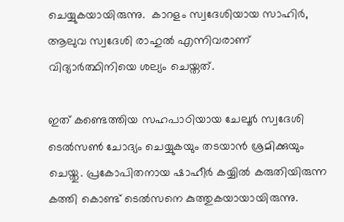ചെയ്യുകയായിരുന്നു.  കാറളം സ്വദേശിയായ സാഹിർ, ആലുവ സ്വദേശി രാഹുൽ എന്നിവരാണ് വിദ്യാർത്ഥിനിയെ ശല്യം ചെയ്തത്.

ഇത് കണ്ടെത്തിയ സഹപാഠിയായ ചേലൂര്‍ സ്വദേശി ടെല്‍സണ്‍ ചോദ്യം ചെയ്യുകയും തടയാൻ ശ്രമിക്കുയും ചെയ്തു. പ്രകോപിതനായ ഷാഹീർ കയ്യിൽ കരുതിയിരുന്ന കത്തി കൊണ്ട് ടെൽസനെ കുത്തുകയായായിരുന്നു.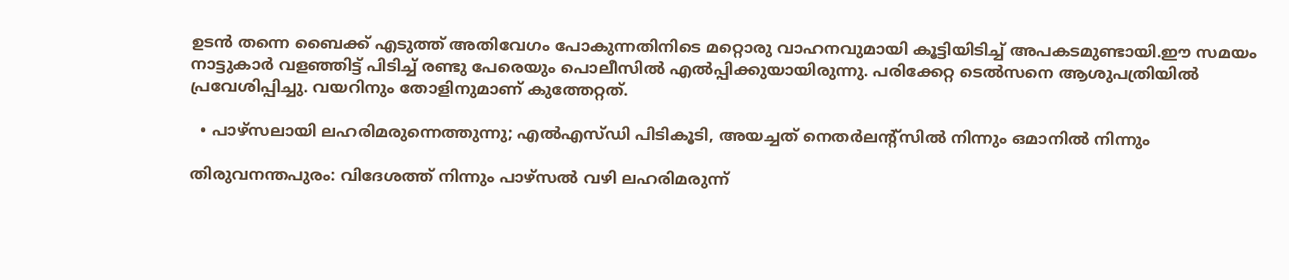ഉടൻ തന്നെ ബൈക്ക് എടുത്ത് അതിവേഗം പോകുന്നതിനിടെ മറ്റൊരു വാഹനവുമായി കൂട്ടിയിടിച്ച് അപകടമുണ്ടായി.ഈ സമയം നാട്ടുകാര്‍ വളഞ്ഞിട്ട് പിടിച്ച് രണ്ടു പേരെയും പൊലീസില്‍ എല്‍പ്പിക്കുയായിരുന്നു. പരിക്കേറ്റ ടെൽസനെ ആശുപത്രിയില്‍ പ്രവേശിപ്പിച്ചു. വയറിനും തോളിനുമാണ് കുത്തേറ്റത്.

  • പാഴ്സലായി ലഹരിമരുന്നെത്തുന്നു; എല്‍എസ്‍ഡി പിടികൂടി, അയച്ചത് നെതര്‍ലന്‍റ്സില്‍ നിന്നും ഒമാനില്‍ നിന്നും

തിരുവനന്തപുരം: വിദേശത്ത് നിന്നും പാഴ്സല്‍ വഴി ലഹരിമരുന്ന്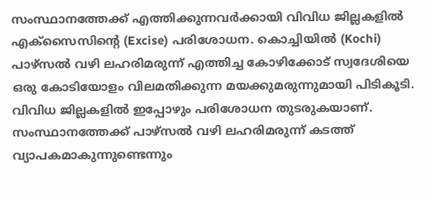സംസ്ഥാനത്തേക്ക് എത്തിക്കുന്നവർക്കായി വിവിധ ജില്ലകളില്‍ എക്സൈസിന്‍റെ (Excise) പരിശോധന. കൊച്ചിയില്‍ (Kochi) പാഴ്സല്‍ വഴി ലഹരിമരുന്ന് എത്തിച്ച കോഴിക്കോട് സ്വദേശിയെ ഒരു കോടിയോളം വിലമതിക്കുന്ന മയക്കുമരുന്നുമായി പിടികൂടി. വിവിധ ജില്ലകളില്‍ ഇപ്പോഴും പരിശോധന തുടരുകയാണ്. സംസ്ഥാനത്തേക്ക് പാഴ്സല്‍ വഴി ലഹരിമരുന്ന് കടത്ത് വ്യാപകമാകുന്നുണ്ടെന്നും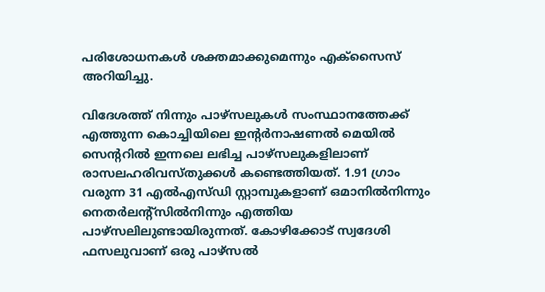പരിശോധനകൾ ശക്തമാക്കുമെന്നും എക്സൈസ് അറിയിച്ചു.

വിദേശത്ത് നിന്നും പാഴ്സലുകൾ സംസ്ഥാനത്തേക്ക് എത്തുന്ന കൊച്ചിയിലെ ഇന്‍റർനാഷണല്‍ മെയില്‍ സെന്‍ററില്‍ ഇന്നലെ ലഭിച്ച പാഴ്സലുകളിലാണ് രാസലഹരിവസ്തുക്കൾ കണ്ടെത്തിയത്. 1.91 ഗ്രാം വരുന്ന 31 എല്‍എസ്ഡി സ്റ്റാമ്പുകളാണ് ഒമാനില്‍നിന്നും നെതർലന്‍റ്സില്‍നിന്നും എത്തിയ പാഴ്സലിലുണ്ടായിരുന്നത്. കോഴിക്കോട് സ്വദേശി ഫസലുവാണ് ഒരു പാഴ്സല്‍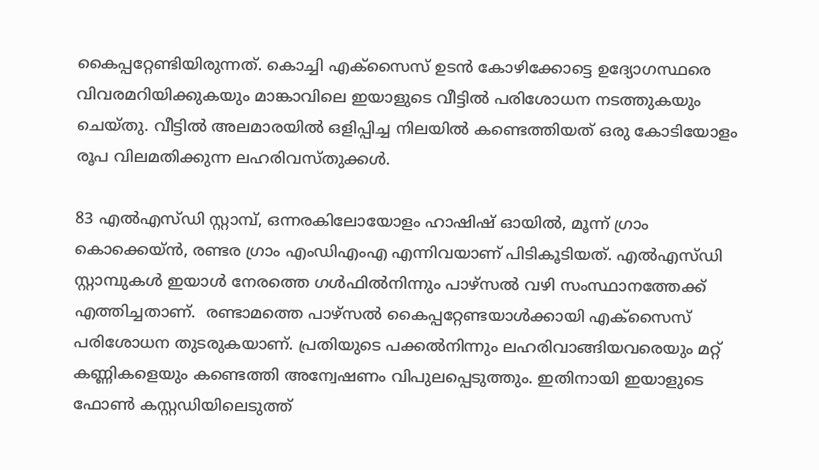കൈപ്പറ്റേണ്ടിയിരുന്നത്. കൊച്ചി എക്സൈസ് ഉടന്‍ കോഴിക്കോട്ടെ ഉദ്യോഗസ്ഥരെ വിവരമറിയിക്കുകയും മാങ്കാവിലെ ഇയാളുടെ വീട്ടില്‍ പരിശോധന നടത്തുകയും ചെയ്തു. വീട്ടില്‍ അലമാരയില്‍ ഒളിപ്പിച്ച നിലയില്‍ കണ്ടെത്തിയത് ഒരു കോടിയോളം രൂപ വിലമതിക്കുന്ന ലഹരിവസ്തുക്കൾ.

83 എല്‍എസ്ഡി സ്റ്റാമ്പ്, ഒന്നരകിലോയോളം ഹാഷിഷ് ഓയില്‍, മൂന്ന് ഗ്രാം കൊക്കെയ്ന്‍, രണ്ടര ഗ്രാം എംഡിഎംഎ എന്നിവയാണ് പിടികൂടിയത്. എല്‍എസ്ഡി സ്റ്റാമ്പുകൾ ഇയാൾ നേരത്തെ ഗൾഫില്‍നിന്നും പാഴ്സല്‍ വഴി സംസ്ഥാനത്തേക്ക് എത്തിച്ചതാണ്.  രണ്ടാമത്തെ പാഴ്സല്‍ കൈപ്പറ്റേണ്ടയാൾക്കായി എക്സൈസ് പരിശോധന തുടരുകയാണ്. പ്രതിയുടെ പക്കല്‍നിന്നും ലഹരിവാങ്ങിയവരെയും മറ്റ് കണ്ണികളെയും കണ്ടെത്തി അന്വേഷണം വിപുലപ്പെടുത്തും. ഇതിനായി ഇയാളുടെ ഫോൺ കസ്റ്റഡിയിലെടുത്ത്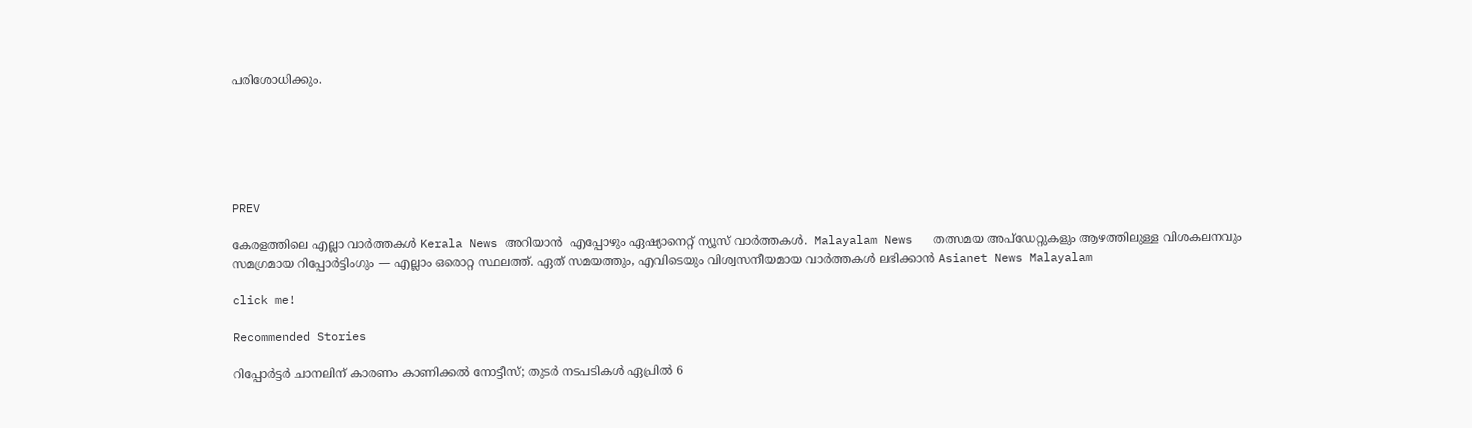പരിശോധിക്കും.






PREV

കേരളത്തിലെ എല്ലാ വാർത്തകൾ Kerala News അറിയാൻ  എപ്പോഴും ഏഷ്യാനെറ്റ് ന്യൂസ് വാർത്തകൾ.  Malayalam News   തത്സമയ അപ്‌ഡേറ്റുകളും ആഴത്തിലുള്ള വിശകലനവും സമഗ്രമായ റിപ്പോർട്ടിംഗും — എല്ലാം ഒരൊറ്റ സ്ഥലത്ത്. ഏത് സമയത്തും, എവിടെയും വിശ്വസനീയമായ വാർത്തകൾ ലഭിക്കാൻ Asianet News Malayalam

click me!

Recommended Stories

റിപ്പോർട്ടർ ചാനലിന് കാരണം കാണിക്കൽ നോട്ടീസ്; തുടർ നടപടികൾ ഏപ്രിൽ 6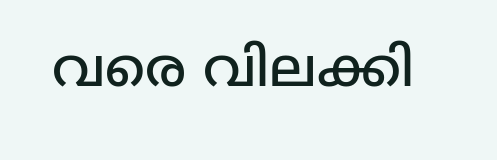വരെ വിലക്കി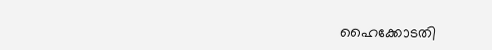ഹൈക്കോടതി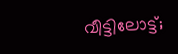വീട്ടിലോട്ട്;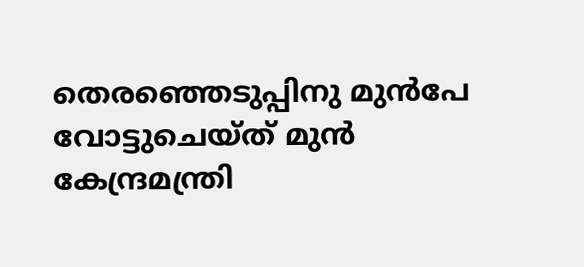തെരഞ്ഞെടുപ്പിനു മുൻപേ വോട്ടുചെയ്ത് മുന്‍ കേന്ദ്രമന്ത്രി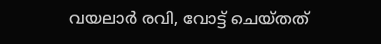വയലാര്‍ രവി, വോട്ട് ചെയ്തത്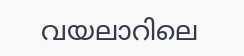വയലാറിലെ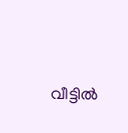വീട്ടിൽ